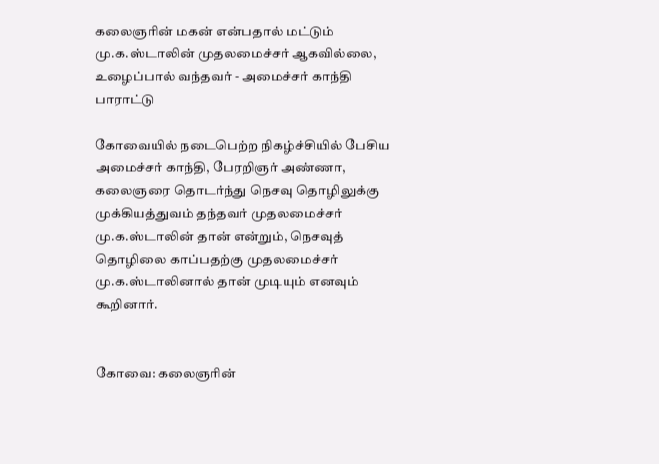கலைஞரின் மகன் என்பதால் மட்டும் மு.க.ஸ்டாலின் முதலமைச்சர் ஆகவில்லை, உழைப்பால் வந்தவர் - அமைச்சர் காந்தி பாராட்டு

கோவையில் நடைபெற்ற நிகழ்ச்சியில் பேசிய அமைச்சர் காந்தி, பேரறிஞர் அண்ணா, கலைஞரை தொடர்ந்து நெசவு தொழிலுக்கு முக்கியத்துவம் தந்தவர் முதலமைச்சர் மு.க.ஸ்டாலின் தான் என்றும், நெசவுத் தொழிலை காப்பதற்கு முதலமைச்சர் மு.க.ஸ்டாலினால் தான் முடியும் எனவும் கூறினார்.


கோவை: கலைஞரின்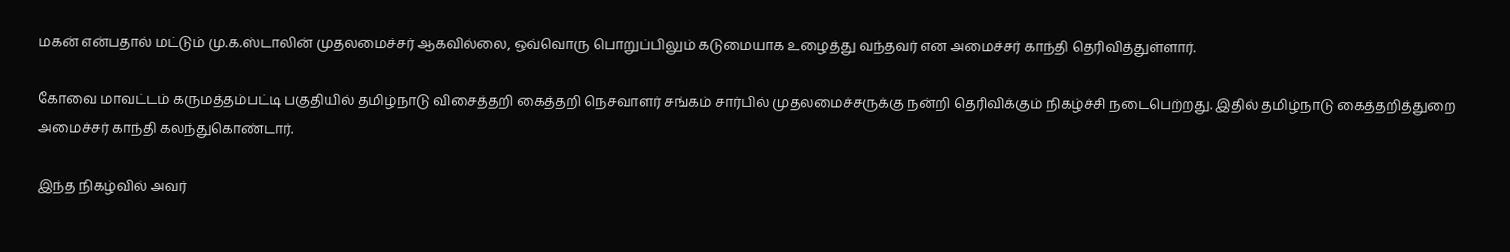மகன் என்பதால் மட்டும் மு.க.ஸ்டாலின் முதலமைச்சர் ஆகவில்லை, ஒவ்வொரு பொறுப்பிலும் கடுமையாக உழைத்து வந்தவர் என அமைச்சர் காந்தி தெரிவித்துள்ளார்.

கோவை மாவட்டம் கருமத்தம்பட்டி பகுதியில் தமிழ்நாடு விசைத்தறி கைத்தறி நெசவாளர் சங்கம் சார்பில் முதலமைச்சருக்கு நன்றி தெரிவிக்கும் நிகழ்ச்சி நடைபெற்றது. இதில் தமிழ்நாடு கைத்தறித்துறை அமைச்சர் காந்தி கலந்துகொண்டார்.

இந்த நிகழ்வில் அவர்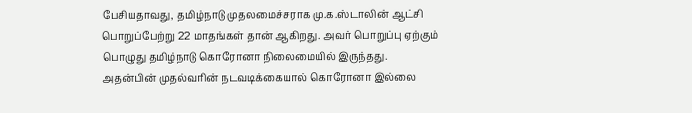பேசியதாவது, தமிழ்நாடு முதலமைச்சராக மு.க.ஸ்டாலின் ஆட்சி பொறுப்பேற்று 22 மாதங்கள் தான் ஆகிறது. அவர் பொறுப்பு ஏற்கும் பொழுது தமிழ்நாடு கொரோனா நிலைமையில் இருந்தது. அதன்பின் முதல்வரின் நடவடிக்கையால் கொரோனா இல்லை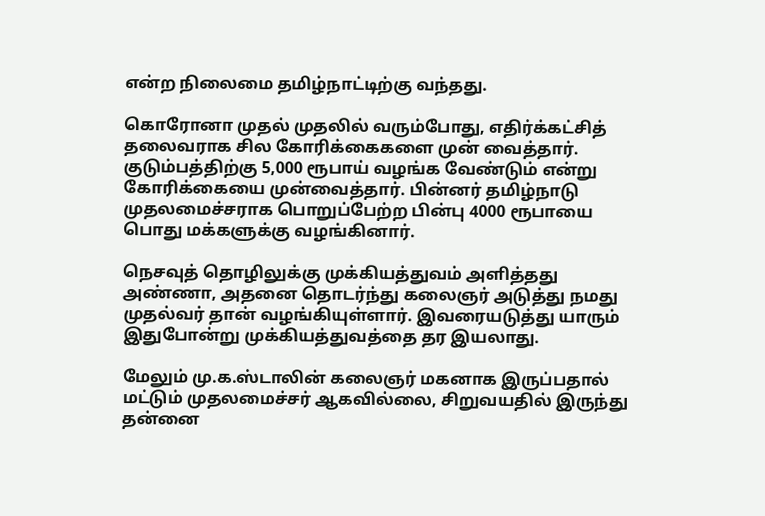என்ற நிலைமை தமிழ்நாட்டிற்கு வந்தது.

கொரோனா முதல் முதலில் வரும்போது, எதிர்க்கட்சித் தலைவராக சில கோரிக்கைகளை முன் வைத்தார். குடும்பத்திற்கு 5,000 ரூபாய் வழங்க வேண்டும் என்று கோரிக்கையை முன்வைத்தார். பின்னர் தமிழ்நாடு முதலமைச்சராக பொறுப்பேற்ற பின்பு 4000 ரூபாயை பொது மக்களுக்கு வழங்கினார்.

நெசவுத் தொழிலுக்கு முக்கியத்துவம் அளித்தது அண்ணா, அதனை தொடர்ந்து கலைஞர் அடுத்து நமது முதல்வர் தான் வழங்கியுள்ளார். இவரையடுத்து யாரும் இதுபோன்று முக்கியத்துவத்தை தர இயலாது.

மேலும் மு.க.ஸ்டாலின் கலைஞர் மகனாக இருப்பதால் மட்டும் முதலமைச்சர் ஆகவில்லை, சிறுவயதில் இருந்து தன்னை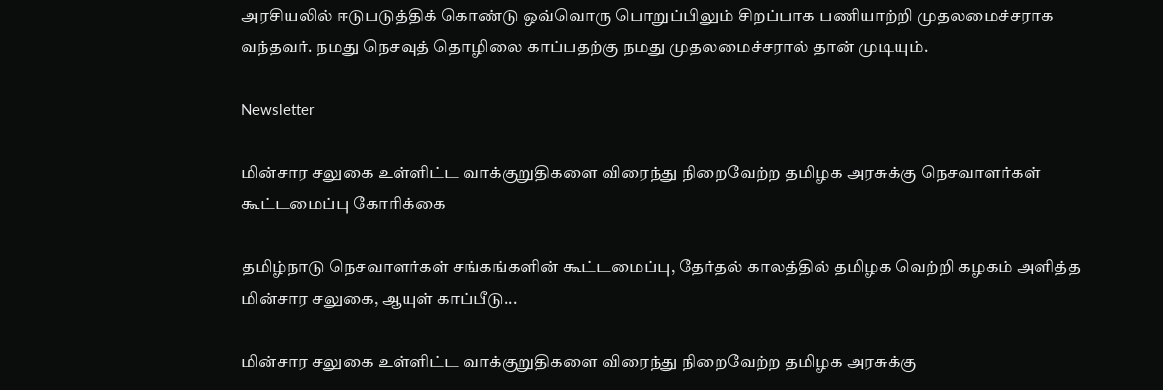அரசியலில் ஈடுபடுத்திக் கொண்டு ஒவ்வொரு பொறுப்பிலும் சிறப்பாக பணியாற்றி முதலமைச்சராக வந்தவர். நமது நெசவுத் தொழிலை காப்பதற்கு நமது முதலமைச்சரால் தான் முடியும்.

Newsletter

மின்சார சலுகை உள்ளிட்ட வாக்குறுதிகளை விரைந்து நிறைவேற்ற தமிழக அரசுக்கு நெசவாளர்கள் கூட்டமைப்பு கோரிக்கை

தமிழ்நாடு நெசவாளர்கள் சங்கங்களின் கூட்டமைப்பு, தேர்தல் காலத்தில் தமிழக வெற்றி கழகம் அளித்த மின்சார சலுகை, ஆயுள் காப்பீடு...

மின்சார சலுகை உள்ளிட்ட வாக்குறுதிகளை விரைந்து நிறைவேற்ற தமிழக அரசுக்கு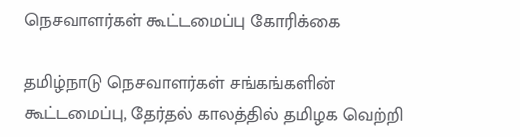நெசவாளர்கள் கூட்டமைப்பு கோரிக்கை

தமிழ்நாடு நெசவாளர்கள் சங்கங்களின் கூட்டமைப்பு, தேர்தல் காலத்தில் தமிழக வெற்றி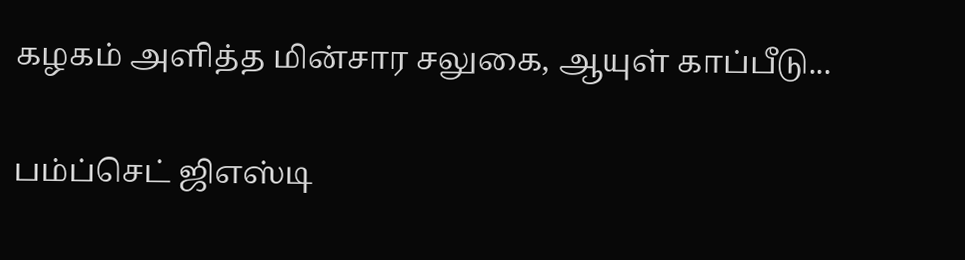கழகம் அளித்த மின்சார சலுகை, ஆயுள் காப்பீடு...

பம்ப்செட் ஜிஎஸ்டி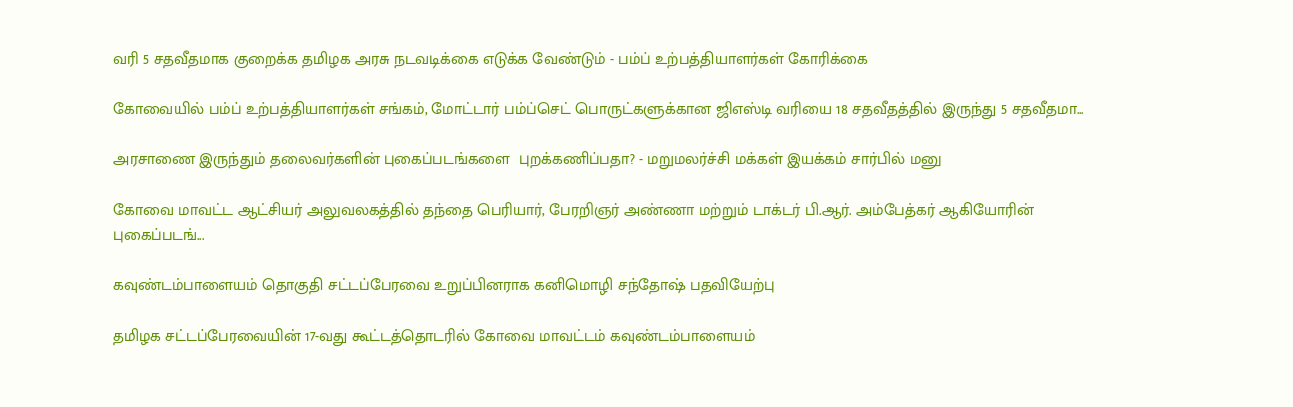வரி 5 சதவீதமாக குறைக்க தமிழக அரசு நடவடிக்கை எடுக்க வேண்டும் - பம்ப் உற்பத்தியாளர்கள் கோரிக்கை

கோவையில் பம்ப் உற்பத்தியாளர்கள் சங்கம், மோட்டார் பம்ப்செட் பொருட்களுக்கான ஜிஎஸ்டி வரியை 18 சதவீதத்தில் இருந்து 5 சதவீதமா...

அரசாணை இருந்தும் தலைவர்களின் புகைப்படங்களை  புறக்கணிப்பதா? - மறுமலர்ச்சி மக்கள் இயக்கம் சார்பில் மனு

கோவை மாவட்ட ஆட்சியர் அலுவலகத்தில் தந்தை பெரியார், பேரறிஞர் அண்ணா மற்றும் டாக்டர் பி.ஆர். அம்பேத்கர் ஆகியோரின் புகைப்படங்...

கவுண்டம்பாளையம் தொகுதி சட்டப்பேரவை உறுப்பினராக கனிமொழி சந்தோஷ் பதவியேற்பு

தமிழக சட்டப்பேரவையின் 17-வது கூட்டத்தொடரில் கோவை மாவட்டம் கவுண்டம்பாளையம்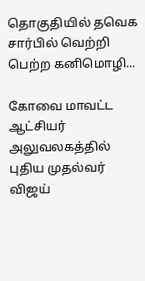தொகுதியில் தவெக சார்பில் வெற்றி பெற்ற கனிமொழி...

கோவை மாவட்ட ஆட்சியர் அலுவலகத்தில் புதிய முதல்வர் விஜய்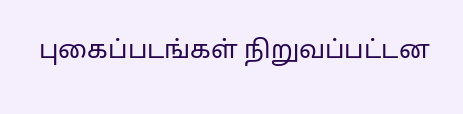புகைப்படங்கள் நிறுவப்பட்டன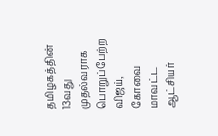தமிழகத்தின் 13வது முதல்வராக பொறுப்பேற்ற விஜய், கோவை மாவட்ட ஆட்சியர்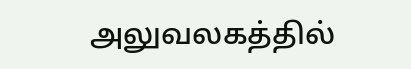அலுவலகத்தில்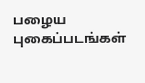பழைய புகைப்படங்கள்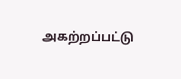அகற்றப்பட்டு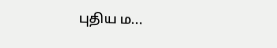புதிய ம...